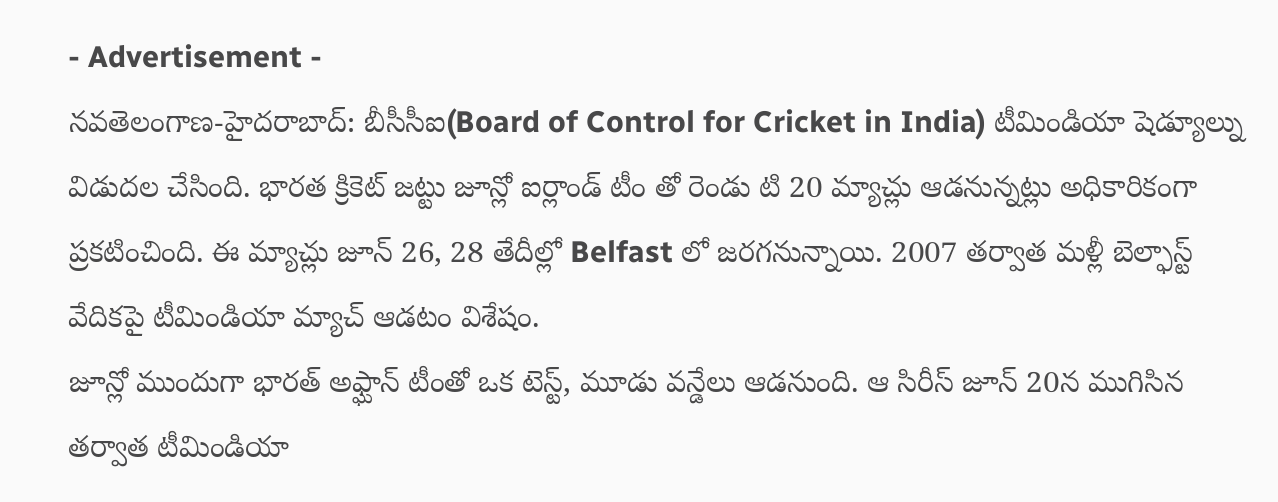- Advertisement -
నవతెలంగాణ-హైదరాబాద్: బీసీసీఐ(Board of Control for Cricket in India) టీమిండియా షెడ్యూల్ను విడుదల చేసింది. భారత క్రికెట్ జట్టు జూన్లో ఐర్లాండ్ టీం తో రెండు టి 20 మ్యాచ్లు ఆడనున్నట్లు అధికారికంగా ప్రకటించింది. ఈ మ్యాచ్లు జూన్ 26, 28 తేదీల్లో Belfast లో జరగనున్నాయి. 2007 తర్వాత మళ్లీ బెల్ఫాస్ట్ వేదికపై టీమిండియా మ్యాచ్ ఆడటం విశేషం.
జూన్లో ముందుగా భారత్ అఫ్ఘాన్ టీంతో ఒక టెస్ట్, మూడు వన్డేలు ఆడనుంది. ఆ సిరీస్ జూన్ 20న ముగిసిన తర్వాత టీమిండియా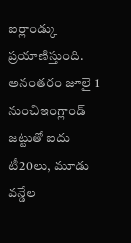ఐర్లాండ్కు ప్రయాణిస్తుంది. అనంతరం జూలై 1 నుంచిఇంగ్లాండ్ జట్టుతో ఐదు టీ20లు, మూడు వన్డేల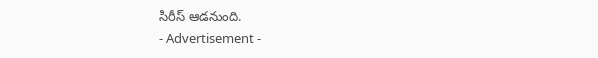సిరీస్ ఆడనుంది.
- Advertisement -